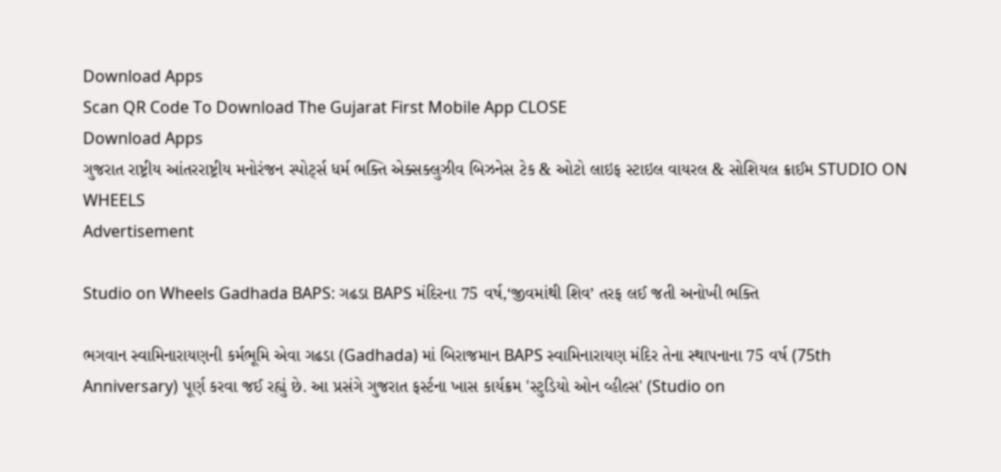Download Apps
Scan QR Code To Download The Gujarat First Mobile App CLOSE
Download Apps
ગુજરાત રાષ્ટ્રીય આંતરરાષ્ટ્રીય મનોરંજન સ્પોર્ટ્સ ધર્મ ભક્તિ એક્સક્લુઝીવ બિઝનેસ ટેક & ઓટો લાઇફ સ્ટાઇલ વાયરલ & સોશિયલ ક્રાઈમ STUDIO ON WHEELS
Advertisement

Studio on Wheels Gadhada BAPS: ગઢડા BAPS મંદિરના 75 વર્ષ,‘જીવમાંથી શિવ’ તરફ લઈ જતી અનોખી ભક્તિ

ભગવાન સ્વામિનારાયણની કર્મભૂમિ એવા ગઢડા (Gadhada) માં બિરાજમાન BAPS સ્વામિનારાયણ મંદિર તેના સ્થાપનાના 75 વર્ષ (75th Anniversary) પૂર્ણ કરવા જઈ રહ્યું છે. આ પ્રસંગે ગુજરાત ફર્સ્ટના ખાસ કાર્યક્રમ 'સ્ટુડિયો ઓન વ્હીલ્સ' (Studio on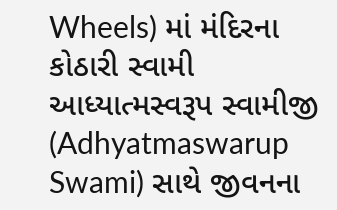Wheels) માં મંદિરના કોઠારી સ્વામી આધ્યાત્મસ્વરૂપ સ્વામીજી (Adhyatmaswarup Swami) સાથે જીવનના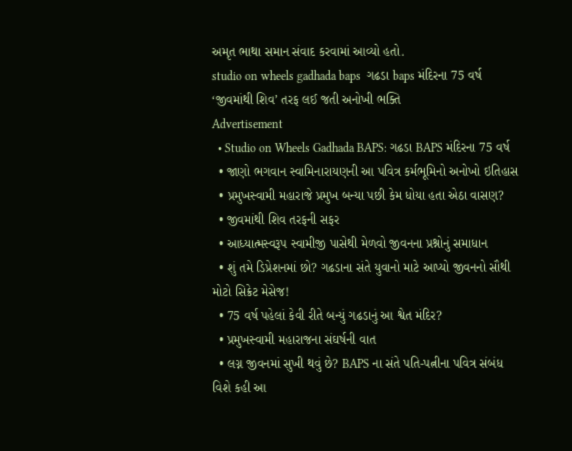અમૃત ભાથા સમાન સંવાદ કરવામાં આવ્યો હતો.
studio on wheels gadhada baps  ગઢડા baps મંદિરના 75 વર્ષ ‘જીવમાંથી શિવ’ તરફ લઈ જતી અનોખી ભક્તિ
Advertisement
  • Studio on Wheels Gadhada BAPS: ગઢડા BAPS મંદિરના 75 વર્ષ
  • જાણો ભગવાન સ્વામિનારાયણની આ પવિત્ર કર્મભૂમિનો અનોખો ઇતિહાસ
  • પ્રમુખસ્વામી મહારાજે પ્રમુખ બન્યા પછી કેમ ધોયા હતા એઠા વાસણ?
  • જીવમાંથી શિવ તરફની સફર
  • આધ્યાત્મસ્વરૂપ સ્વામીજી પાસેથી મેળવો જીવનના પ્રશ્નોનું સમાધાન
  • શું તમે ડિપ્રેશનમાં છો? ગઢડાના સંતે યુવાનો માટે આપ્યો જીવનનો સૌથી મોટો સિક્રેટ મેસેજ!
  • 75 વર્ષ પહેલાં કેવી રીતે બન્યું ગઢડાનું આ શ્વેત મંદિર?
  • પ્રમુખસ્વામી મહારાજના સંઘર્ષની વાત
  • લગ્ન જીવનમાં સુખી થવું છે? BAPS ના સંતે પતિ-પત્નીના પવિત્ર સંબંધ વિશે કહી આ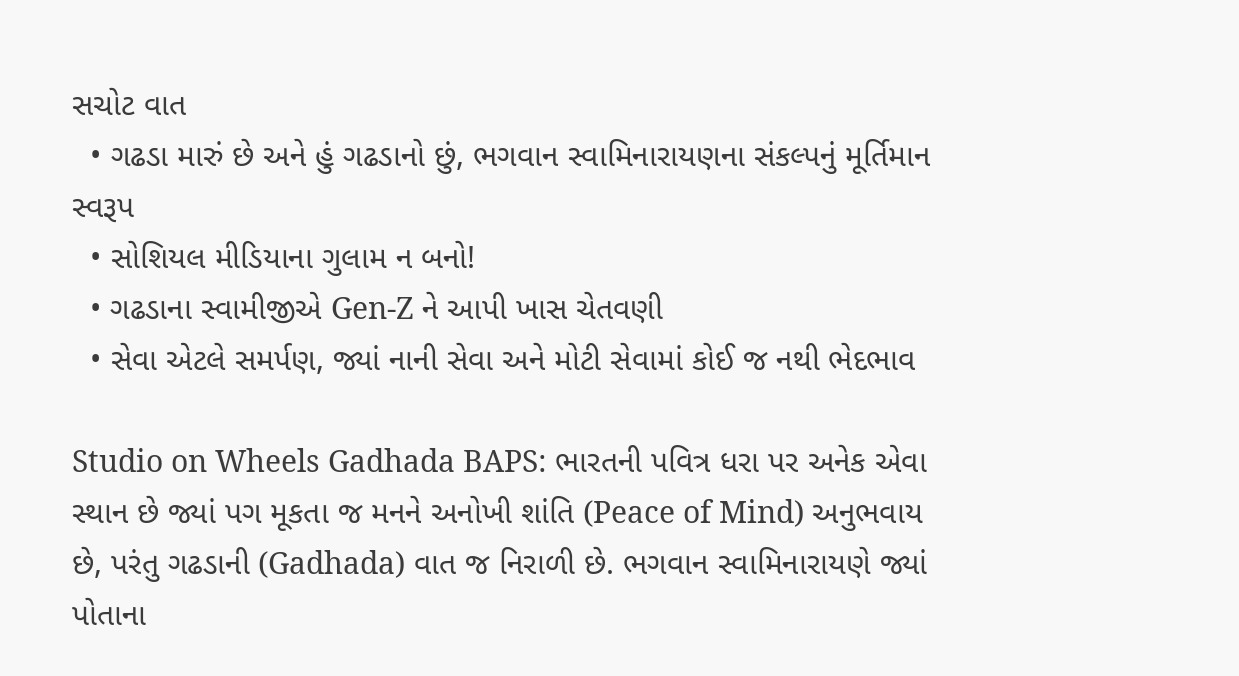સચોટ વાત
  • ગઢડા મારું છે અને હું ગઢડાનો છું, ભગવાન સ્વામિનારાયણના સંકલ્પનું મૂર્તિમાન સ્વરૂપ
  • સોશિયલ મીડિયાના ગુલામ ન બનો!
  • ગઢડાના સ્વામીજીએ Gen-Z ને આપી ખાસ ચેતવણી
  • સેવા એટલે સમર્પણ, જ્યાં નાની સેવા અને મોટી સેવામાં કોઈ જ નથી ભેદભાવ

Studio on Wheels Gadhada BAPS: ભારતની પવિત્ર ધરા પર અનેક એવા સ્થાન છે જ્યાં પગ મૂકતા જ મનને અનોખી શાંતિ (Peace of Mind) અનુભવાય છે, પરંતુ ગઢડાની (Gadhada) વાત જ નિરાળી છે. ભગવાન સ્વામિનારાયણે જ્યાં પોતાના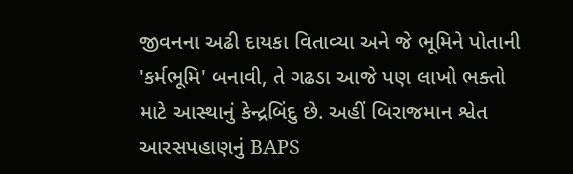જીવનના અઢી દાયકા વિતાવ્યા અને જે ભૂમિને પોતાની 'કર્મભૂમિ' બનાવી, તે ગઢડા આજે પણ લાખો ભક્તો માટે આસ્થાનું કેન્દ્રબિંદુ છે. અહીં બિરાજમાન શ્વેત આરસપહાણનું BAPS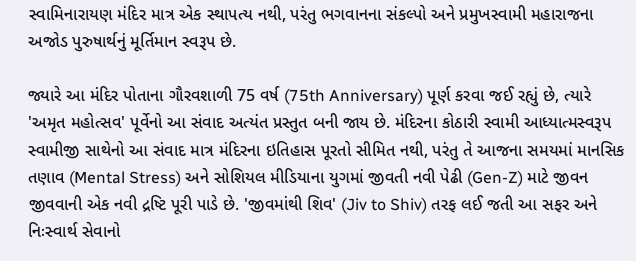સ્વામિનારાયણ મંદિર માત્ર એક સ્થાપત્ય નથી, પરંતુ ભગવાનના સંકલ્પો અને પ્રમુખસ્વામી મહારાજના અજોડ પુરુષાર્થનું મૂર્તિમાન સ્વરૂપ છે.

જ્યારે આ મંદિર પોતાના ગૌરવશાળી 75 વર્ષ (75th Anniversary) પૂર્ણ કરવા જઈ રહ્યું છે, ત્યારે 'અમૃત મહોત્સવ' પૂર્વેનો આ સંવાદ અત્યંત પ્રસ્તુત બની જાય છે. મંદિરના કોઠારી સ્વામી આધ્યાત્મસ્વરૂપ સ્વામીજી સાથેનો આ સંવાદ માત્ર મંદિરના ઇતિહાસ પૂરતો સીમિત નથી, પરંતુ તે આજના સમયમાં માનસિક તણાવ (Mental Stress) અને સોશિયલ મીડિયાના યુગમાં જીવતી નવી પેઢી (Gen-Z) માટે જીવન જીવવાની એક નવી દ્રષ્ટિ પૂરી પાડે છે. 'જીવમાંથી શિવ' (Jiv to Shiv) તરફ લઈ જતી આ સફર અને નિઃસ્વાર્થ સેવાનો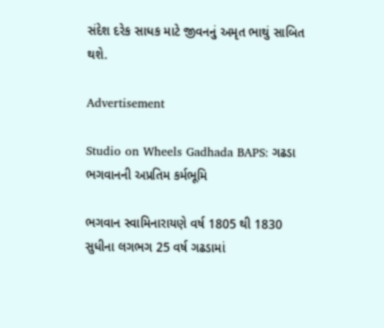સંદેશ દરેક સાધક માટે જીવનનું અમૃત ભાથું સાબિત થશે.

Advertisement

Studio on Wheels Gadhada BAPS: ગઢડા ભગવાનની અપ્રતિમ કર્મભૂમિ

ભગવાન સ્વામિનારાયણે વર્ષ 1805 થી 1830 સુધીના લગભગ 25 વર્ષ ગઢડામાં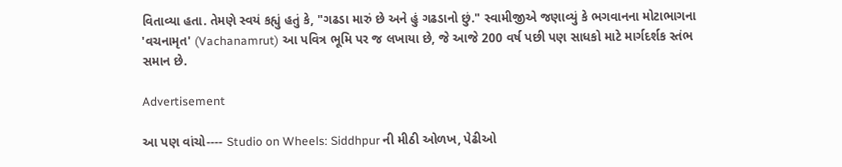વિતાવ્યા હતા. તેમણે સ્વયં કહ્યું હતું કે, "ગઢડા મારું છે અને હું ગઢડાનો છું." સ્વામીજીએ જણાવ્યું કે ભગવાનના મોટાભાગના 'વચનામૃત' (Vachanamrut) આ પવિત્ર ભૂમિ પર જ લખાયા છે, જે આજે 200 વર્ષ પછી પણ સાધકો માટે માર્ગદર્શક સ્તંભ સમાન છે.

Advertisement

આ પણ વાંચો---- Studio on Wheels: Siddhpur ની મીઠી ઓળખ, પેઢીઓ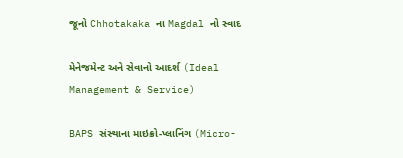જૂનો Chhotakaka ના Magdal નો સ્વાદ

મેનેજમેન્ટ અને સેવાનો આદર્શ (Ideal Management & Service)

BAPS સંસ્થાના માઇક્રો-પ્લાનિંગ (Micro-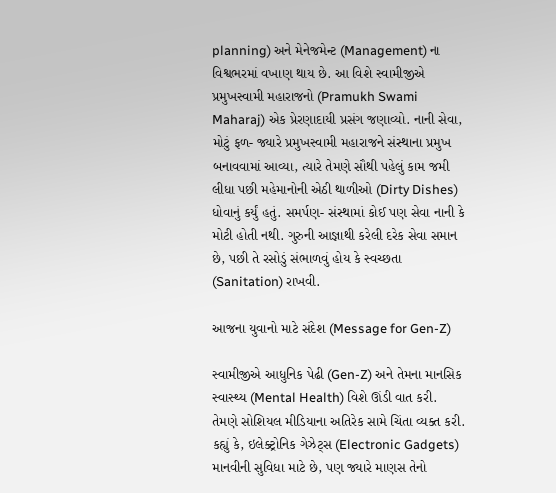planning) અને મેનેજમેન્ટ (Management) ના વિશ્વભરમાં વખાણ થાય છે. આ વિશે સ્વામીજીએ પ્રમુખસ્વામી મહારાજનો (Pramukh Swami Maharaj) એક પ્રેરણાદાયી પ્રસંગ જણાવ્યો. નાની સેવા, મોટું ફળ- જ્યારે પ્રમુખસ્વામી મહારાજને સંસ્થાના પ્રમુખ બનાવવામાં આવ્યા, ત્યારે તેમણે સૌથી પહેલું કામ જમી લીધા પછી મહેમાનોની એઠી થાળીઓ (Dirty Dishes) ધોવાનું કર્યું હતું. સમર્પણ- સંસ્થામાં કોઈ પણ સેવા નાની કે મોટી હોતી નથી. ગુરુની આજ્ઞાથી કરેલી દરેક સેવા સમાન છે, પછી તે રસોડું સંભાળવું હોય કે સ્વચ્છતા (Sanitation) રાખવી.

આજના યુવાનો માટે સંદેશ (Message for Gen-Z)

સ્વામીજીએ આધુનિક પેઢી (Gen-Z) અને તેમના માનસિક સ્વાસ્થ્ય (Mental Health) વિશે ઊંડી વાત કરી. તેમણે સોશિયલ મીડિયાના અતિરેક સામે ચિંતા વ્યક્ત કરી. કહ્યું કે, ઇલેક્ટ્રોનિક ગેઝેટ્સ (Electronic Gadgets) માનવીની સુવિધા માટે છે, પણ જ્યારે માણસ તેનો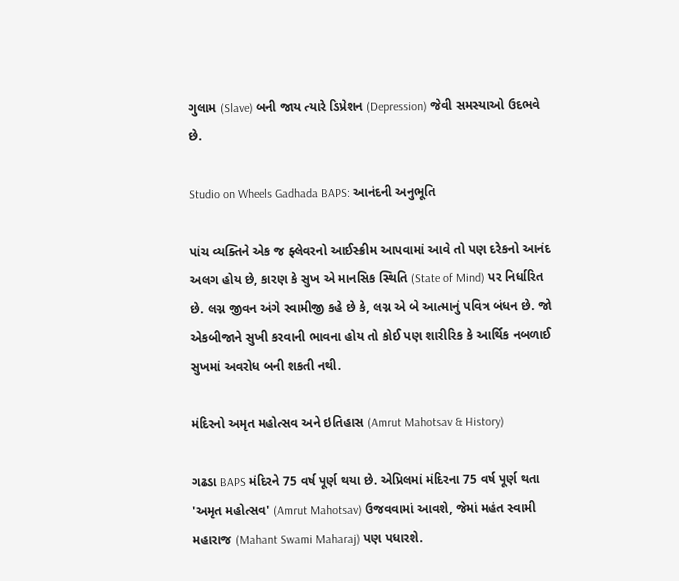ગુલામ (Slave) બની જાય ત્યારે ડિપ્રેશન (Depression) જેવી સમસ્યાઓ ઉદભવે છે.

Studio on Wheels Gadhada BAPS: આનંદની અનુભૂતિ

પાંચ વ્યક્તિને એક જ ફ્લેવરનો આઈસ્ક્રીમ આપવામાં આવે તો પણ દરેકનો આનંદ અલગ હોય છે, કારણ કે સુખ એ માનસિક સ્થિતિ (State of Mind) પર નિર્ધારિત છે. લગ્ન જીવન અંગે સ્વામીજી કહે છે કે, લગ્ન એ બે આત્માનું પવિત્ર બંધન છે. જો એકબીજાને સુખી કરવાની ભાવના હોય તો કોઈ પણ શારીરિક કે આર્થિક નબળાઈ સુખમાં અવરોધ બની શકતી નથી.

મંદિરનો અમૃત મહોત્સવ અને ઇતિહાસ (Amrut Mahotsav & History)

ગઢડા BAPS મંદિરને 75 વર્ષ પૂર્ણ થયા છે. એપ્રિલમાં મંદિરના 75 વર્ષ પૂર્ણ થતા 'અમૃત મહોત્સવ' (Amrut Mahotsav) ઉજવવામાં આવશે, જેમાં મહંત સ્વામી મહારાજ (Mahant Swami Maharaj) પણ પધારશે.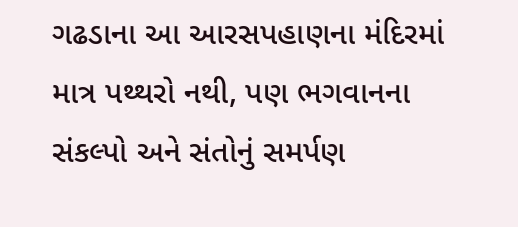ગઢડાના આ આરસપહાણના મંદિરમાં માત્ર પથ્થરો નથી, પણ ભગવાનના સંકલ્પો અને સંતોનું સમર્પણ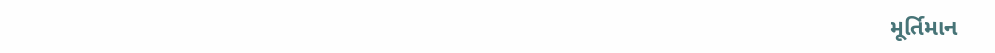મૂર્તિમાન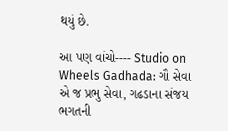થયું છે.

આ પણ વાંચો---- Studio on Wheels Gadhada: ગૌ સેવા એ જ પ્રભુ સેવા, ગઢડાના સંજય ભગતની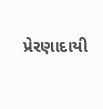પ્રેરણાદાયી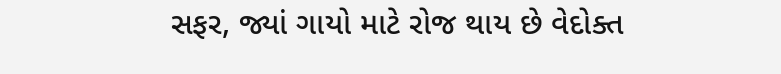સફર, જ્યાં ગાયો માટે રોજ થાય છે વેદોક્ત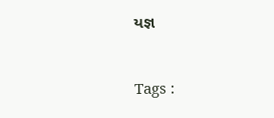યજ્ઞ



Tags :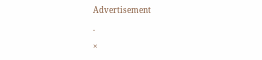Advertisement

.

×